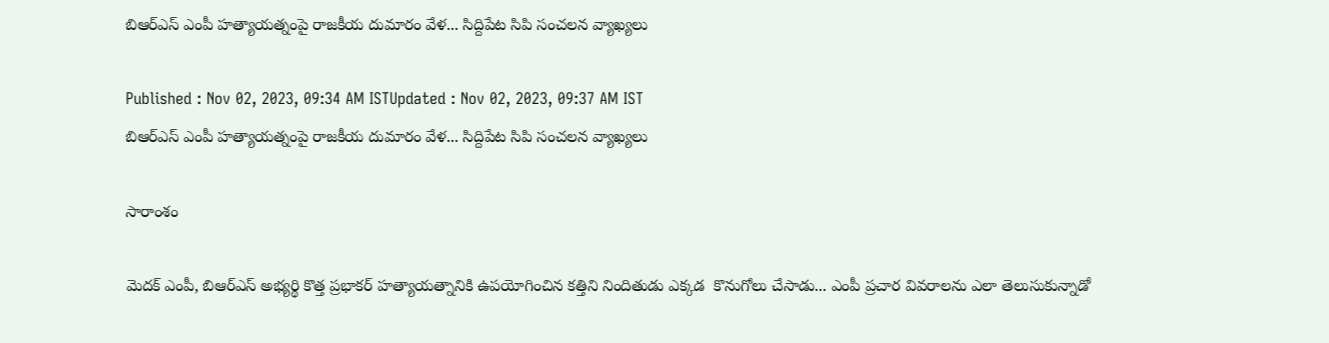బిఆర్ఎస్ ఎంపీ హత్యాయత్నంపై రాజకీయ దుమారం వేళ... సిద్దిపేట సిపి సంచలన వ్యాఖ్యలు

Published : Nov 02, 2023, 09:34 AM ISTUpdated : Nov 02, 2023, 09:37 AM IST
బిఆర్ఎస్ ఎంపీ హత్యాయత్నంపై రాజకీయ దుమారం వేళ... సిద్దిపేట సిపి సంచలన వ్యాఖ్యలు

సారాంశం

మెదక్ ఎంపీ, బిఆర్ఎస్ అభ్యర్థి కొత్త ప్రభాకర్ హత్యాయత్నానికి ఉపయోగించిన కత్తిని నిందితుడు ఎక్కడ  కొనుగోలు చేసాడు... ఎంపీ ప్రచార వివరాలను ఎలా తెలుసుకున్నాడో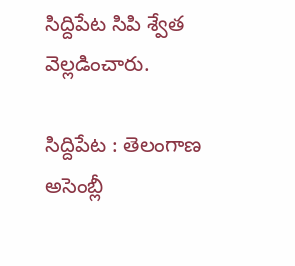సిద్దిపేట సిపి శ్వేత వెల్లడించారు.

సిద్దిపేట : తెలంగాణ  అసెంబ్లీ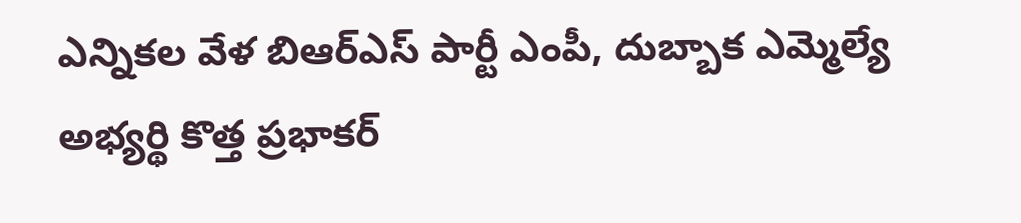ఎన్నికల వేళ బిఆర్ఎస్ పార్టీ ఎంపీ, దుబ్బాక ఎమ్మెల్యే అభ్యర్థి కొత్త ప్రభాకర్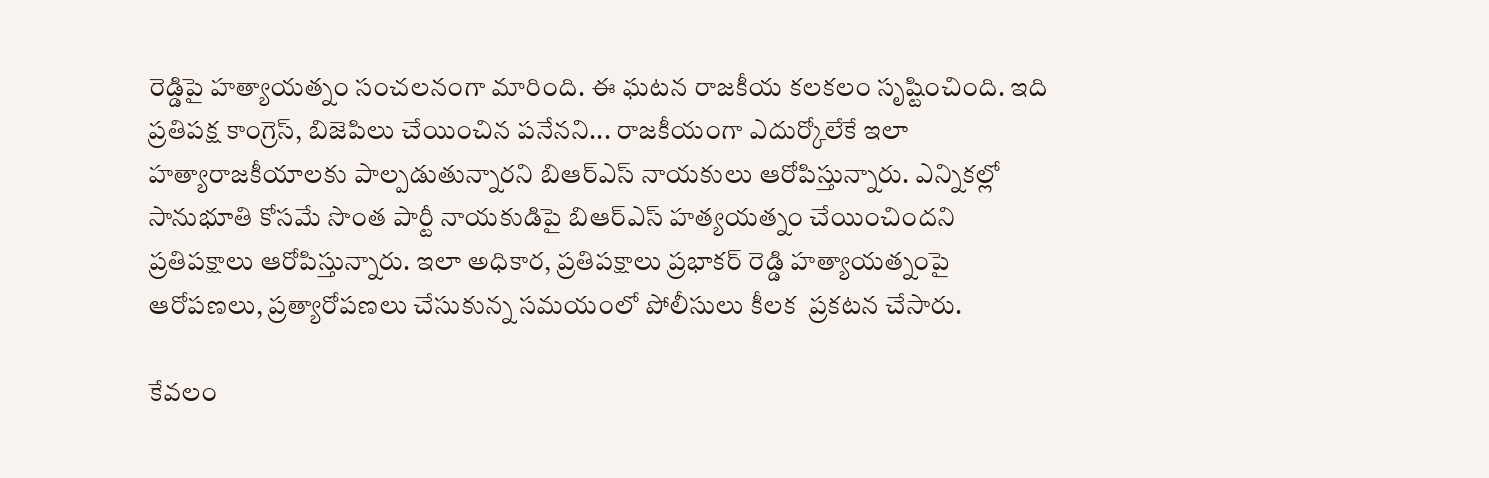రెడ్డిపై హత్యాయత్నం సంచలనంగా మారింది. ఈ ఘటన రాజకీయ కలకలం సృష్టించింది. ఇది ప్రతిపక్ష కాంగ్రెస్, బిజెపిలు చేయించిన పనేనని... రాజకీయంగా ఎదుర్కోలేకే ఇలా హత్యారాజకీయాలకు పాల్పడుతున్నారని బిఆర్ఎస్ నాయకులు ఆరోపిస్తున్నారు. ఎన్నికల్లో సానుభూతి కోసమే సొంత పార్టీ నాయకుడిపై బిఆర్ఎస్ హత్యయత్నం చేయించిందని ప్రతిపక్షాలు ఆరోపిస్తున్నారు. ఇలా అధికార, ప్రతిపక్షాలు ప్రభాకర్ రెడ్డి హత్యాయత్నంపై ఆరోపణలు, ప్రత్యారోపణలు చేసుకున్న సమయంలో పోలీసులు కీలక  ప్రకటన చేసారు.

కేవలం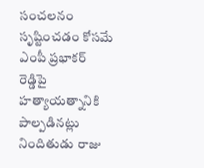సంచలనం సృష్టించడం కోసమే ఎంపీ ప్రభాకర్ రెడ్డిపై హత్యాయత్నానికి పాల్పడినట్లు నిందితుడు రాజు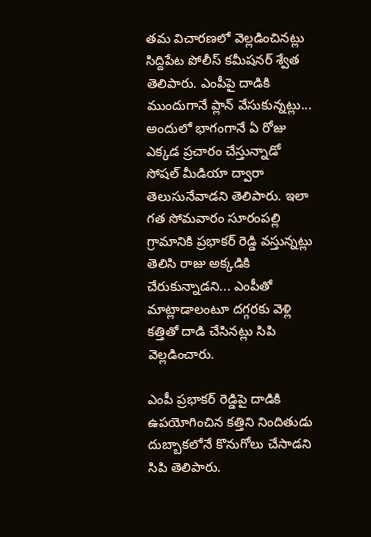తమ విచారణలో వెల్లడించినట్లు సిద్దిపేట పోలీస్ కమీషనర్ శ్వేత తెలిపారు. ఎంపీపై దాడికి ముందుగానే ప్లాన్ వేసుకున్నట్లు... అందులో భాగంగానే ఏ రోజు ఎక్కడ ప్రచారం చేస్తున్నాడో సోషల్ మీడియా ద్వారా తెలుసునేవాడని తెలిపారు. ఇలా గత సోమవారం సూరంపల్లి గ్రామానికి ప్రభాకర్ రెడ్డి వస్తున్నట్లు తెలిసి రాజు అక్కడికి చేరుకున్నాడని... ఎంపీతో మాట్లాడాలంటూ దగ్గరకు వెళ్లి కత్తితో దాడి చేసినట్లు సిపి వెల్లడించారు.

ఎంపీ ప్రభాకర్ రెడ్డిపై దాడికి ఉపయోగించిన కత్తిని నిందితుడు దుబ్బాకలోనే కొనుగోలు చేసాడని సిపి తెలిపారు.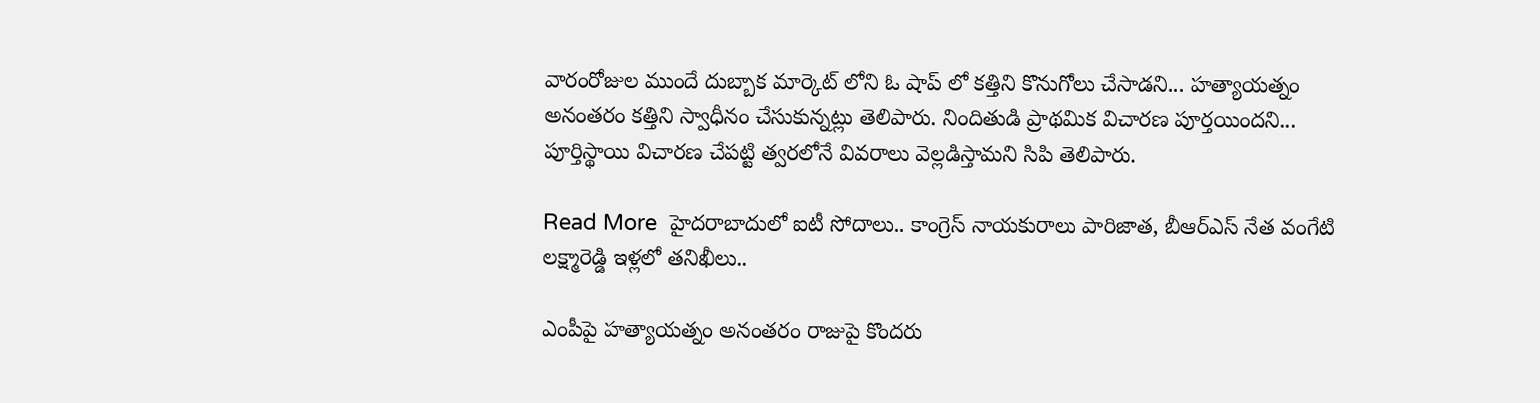వారంరోజుల ముందే దుబ్బాక మార్కెట్ లోని ఓ షాప్ లో కత్తిని కొనుగోలు చేసాడని... హత్యాయత్నం అనంతరం కత్తిని స్వాధీనం చేసుకున్నట్లు తెలిపారు. నిందితుడి ప్రాథమిక విచారణ పూర్తయిందని... పూర్తిస్థాయి విచారణ చేపట్టి త్వరలోనే వివరాలు వెల్లడిస్తామని సిపి తెలిపారు.

Read More  హైదరాబాదులో ఐటీ సోదాలు.. కాంగ్రెస్ నాయకురాలు పారిజాత, బీఆర్ఎస్ నేత వంగేటి లక్ష్మారెడ్డి ఇళ్లలో తనిఖీలు..

ఎంపీపై హత్యాయత్నం అనంతరం రాజుపై కొందరు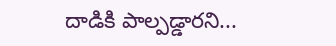దాడికి పాల్పడ్డారని...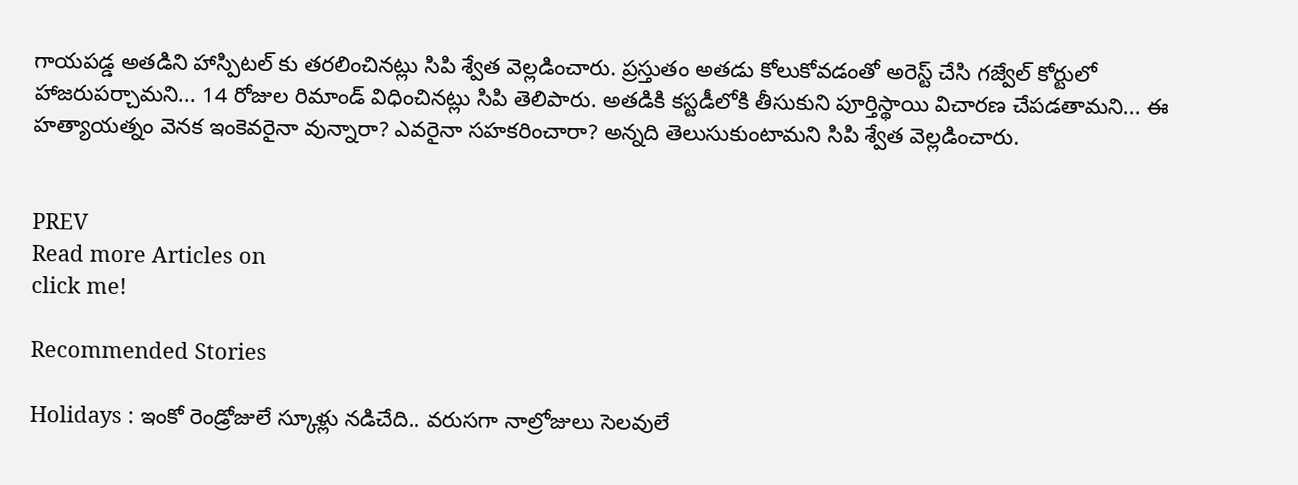గాయపడ్డ అతడిని హాస్పిటల్ కు తరలించినట్లు సిపి శ్వేత వెల్లడించారు. ప్రస్తుతం అతడు కోలుకోవడంతో అరెస్ట్ చేసి గజ్వేల్ కోర్టులో హాజరుపర్చామని... 14 రోజుల రిమాండ్ విధించినట్లు సిపి తెలిపారు. అతడికి కస్టడీలోకి తీసుకుని పూర్తిస్థాయి విచారణ చేపడతామని... ఈ హత్యాయత్నం వెనక ఇంకెవరైనా వున్నారా? ఎవరైనా సహకరించారా? అన్నది తెలుసుకుంటామని సిపి శ్వేత వెల్లడించారు.


PREV
Read more Articles on
click me!

Recommended Stories

Holidays : ఇంకో రెండ్రోజులే స్కూళ్లు నడిచేది.. వరుసగా నాల్రోజులు సెలవులే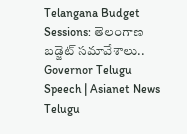Telangana Budget Sessions: తెలంగాణ బడ్జెట్ సమావేశాలు.. Governor Telugu Speech | Asianet News Telugu